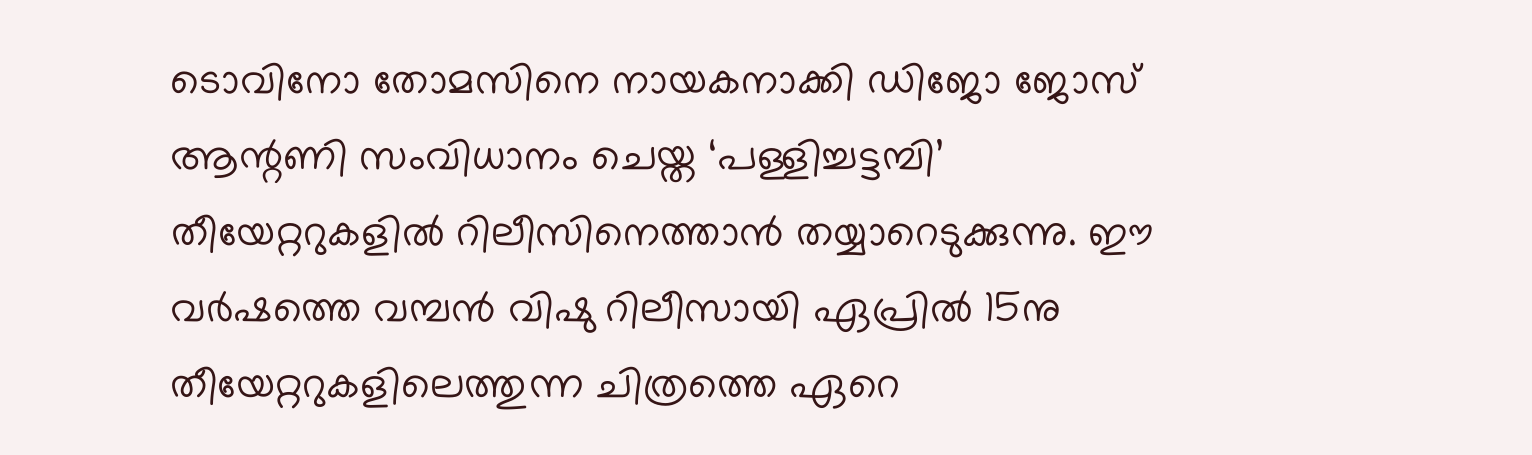ടൊവിനോ തോമസിനെ നായകനാക്കി ഡിജോ ജോസ് ആന്റണി സംവിധാനം ചെയ്ത ‘പള്ളിച്ചട്ടമ്പി’ തീയേറ്ററുകളിൽ റിലീസിനെത്താൻ തയ്യാറെടുക്കുന്നു. ഈ വർഷത്തെ വമ്പൻ വിഷു റിലീസായി ഏപ്രിൽ 15നു തീയേറ്ററുകളിലെത്തുന്ന ചിത്രത്തെ ഏറെ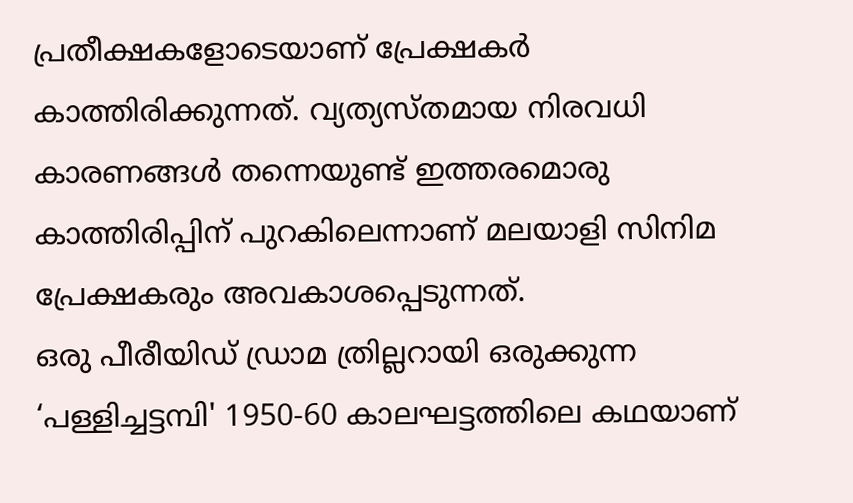പ്രതീക്ഷകളോടെയാണ് പ്രേക്ഷകർ കാത്തിരിക്കുന്നത്. വ്യത്യസ്തമായ നിരവധി കാരണങ്ങൾ തന്നെയുണ്ട് ഇത്തരമൊരു കാത്തിരിപ്പിന് പുറകിലെന്നാണ് മലയാളി സിനിമ പ്രേക്ഷകരും അവകാശപ്പെടുന്നത്.
ഒരു പീരീയിഡ് ഡ്രാമ ത്രില്ലറായി ഒരുക്കുന്ന ‘പള്ളിച്ചട്ടമ്പി' 1950-60 കാലഘട്ടത്തിലെ കഥയാണ്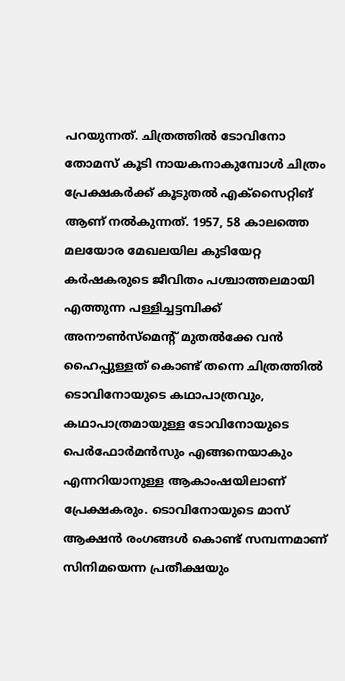പറയുന്നത്. ചിത്രത്തിൽ ടോവിനോ തോമസ് കൂടി നായകനാകുമ്പോൾ ചിത്രം പ്രേക്ഷകർക്ക് കൂടുതൽ എക്സൈറ്റിങ് ആണ് നൽകുന്നത്. 1957, 58 കാലത്തെ മലയോര മേഖലയില കുടിയേറ്റ കർഷകരുടെ ജീവിതം പശ്ചാത്തലമായി എത്തുന്ന പള്ളിച്ചട്ടമ്പിക്ക് അനൗൺസ്മെൻ്റ് മുതൽക്കേ വൻ ഹൈപ്പുള്ളത് കൊണ്ട് തന്നെ ചിത്രത്തിൽ ടൊവിനോയുടെ കഥാപാത്രവും, കഥാപാത്രമായുള്ള ടോവിനോയുടെ പെർഫോർമൻസും എങ്ങനെയാകും എന്നറിയാനുള്ള ആകാംഷയിലാണ് പ്രേക്ഷകരും. ടൊവിനോയുടെ മാസ് ആക്ഷൻ രംഗങ്ങൾ കൊണ്ട് സമ്പന്നമാണ് സിനിമയെന്ന പ്രതീക്ഷയും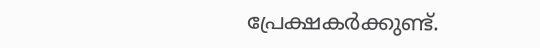പ്രേക്ഷകർക്കുണ്ട്.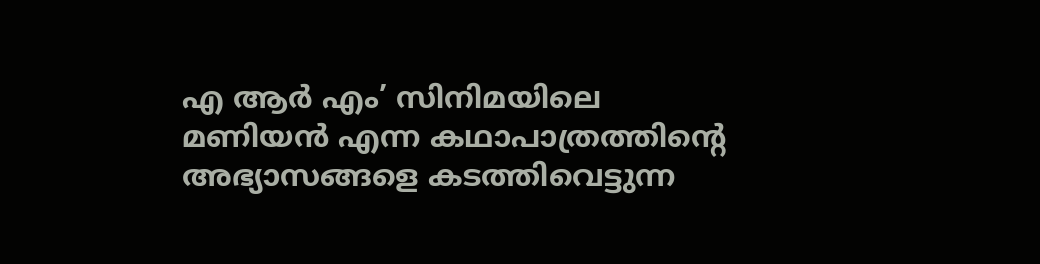എ ആർ എം’ സിനിമയിലെ മണിയൻ എന്ന കഥാപാത്രത്തിന്റെ അഭ്യാസങ്ങളെ കടത്തിവെട്ടുന്ന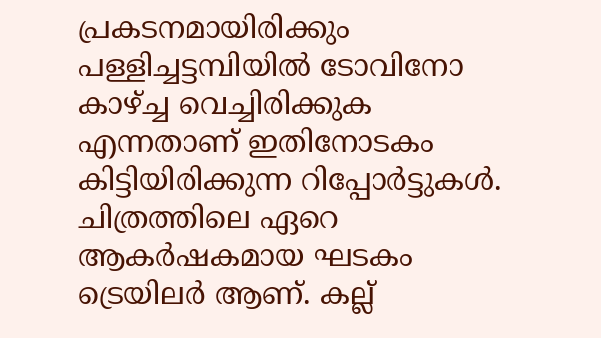പ്രകടനമായിരിക്കും പള്ളിച്ചട്ടമ്പിയിൽ ടോവിനോ കാഴ്ച്ച വെച്ചിരിക്കുക എന്നതാണ് ഇതിനോടകം കിട്ടിയിരിക്കുന്ന റിപ്പോർട്ടുകൾ.
ചിത്രത്തിലെ ഏറെ ആകർഷകമായ ഘടകം ട്രെയിലർ ആണ്. കല്ല്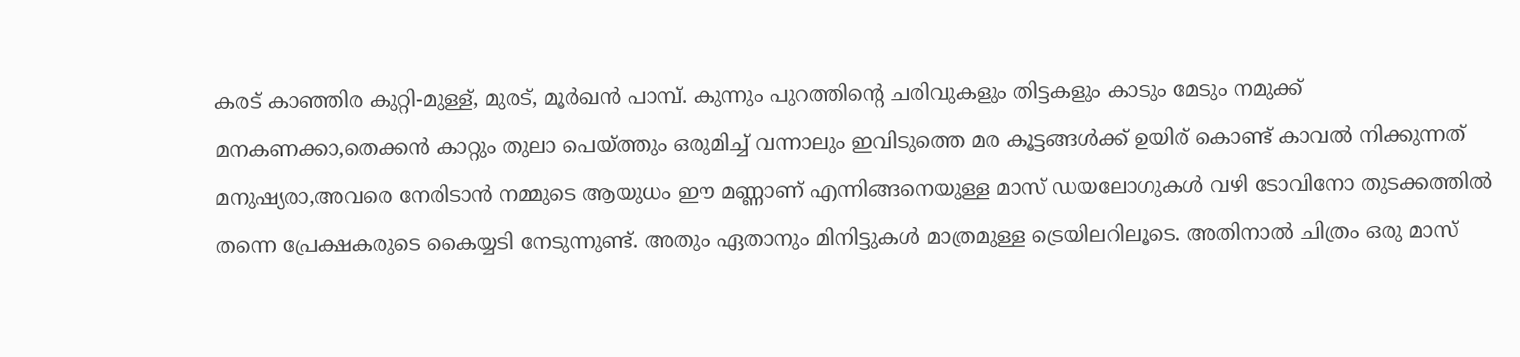കരട് കാഞ്ഞിര കുറ്റി-മുള്ള്, മുരട്, മൂർഖൻ പാമ്പ്. കുന്നും പുറത്തിന്റെ ചരിവുകളും തിട്ടകളും കാടും മേടും നമുക്ക് മനകണക്കാ,തെക്കൻ കാറ്റും തുലാ പെയ്ത്തും ഒരുമിച്ച് വന്നാലും ഇവിടുത്തെ മര കൂട്ടങ്ങൾക്ക് ഉയിര് കൊണ്ട് കാവൽ നിക്കുന്നത് മനുഷ്യരാ,അവരെ നേരിടാൻ നമ്മുടെ ആയുധം ഈ മണ്ണാണ് എന്നിങ്ങനെയുള്ള മാസ് ഡയലോഗുകൾ വഴി ടോവിനോ തുടക്കത്തിൽ തന്നെ പ്രേക്ഷകരുടെ കൈയ്യടി നേടുന്നുണ്ട്. അതും ഏതാനും മിനിട്ടുകൾ മാത്രമുള്ള ട്രെയിലറിലൂടെ. അതിനാൽ ചിത്രം ഒരു മാസ്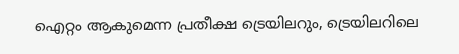ഐറ്റം ആകുമെന്ന പ്രതീക്ഷ ട്രെയിലറും, ട്രെയിലറിലെ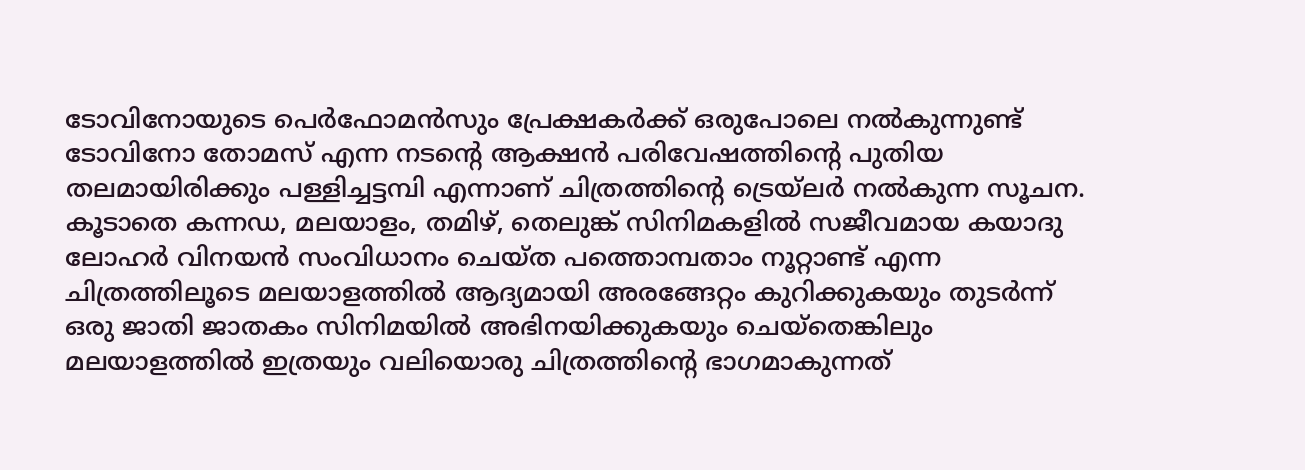ടോവിനോയുടെ പെർഫോമൻസും പ്രേക്ഷകർക്ക് ഒരുപോലെ നൽകുന്നുണ്ട്
ടോവിനോ തോമസ് എന്ന നടന്റെ ആക്ഷൻ പരിവേഷത്തിന്റെ പുതിയ തലമായിരിക്കും പള്ളിച്ചട്ടമ്പി എന്നാണ് ചിത്രത്തിന്റെ ട്രെയ്ലർ നൽകുന്ന സൂചന. കൂടാതെ കന്നഡ, മലയാളം, തമിഴ്, തെലുങ്ക് സിനിമകളിൽ സജീവമായ കയാദു ലോഹർ വിനയൻ സംവിധാനം ചെയ്ത പത്തൊമ്പതാം നൂറ്റാണ്ട് എന്ന ചിത്രത്തിലൂടെ മലയാളത്തിൽ ആദ്യമായി അരങ്ങേറ്റം കുറിക്കുകയും തുടർന്ന് ഒരു ജാതി ജാതകം സിനിമയിൽ അഭിനയിക്കുകയും ചെയ്തെങ്കിലും മലയാളത്തിൽ ഇത്രയും വലിയൊരു ചിത്രത്തിന്റെ ഭാഗമാകുന്നത്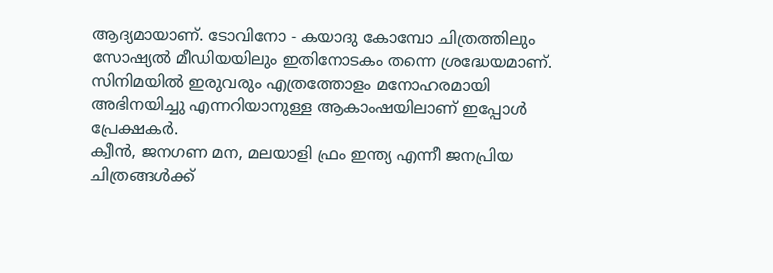ആദ്യമായാണ്. ടോവിനോ - കയാദു കോമ്പോ ചിത്രത്തിലും സോഷ്യൽ മീഡിയയിലും ഇതിനോടകം തന്നെ ശ്രദ്ധേയമാണ്. സിനിമയിൽ ഇരുവരും എത്രത്തോളം മനോഹരമായി അഭിനയിച്ചു എന്നറിയാനുള്ള ആകാംഷയിലാണ് ഇപ്പോൾ പ്രേക്ഷകർ.
ക്വീൻ, ജനഗണ മന, മലയാളി ഫ്രം ഇന്ത്യ എന്നീ ജനപ്രിയ ചിത്രങ്ങൾക്ക്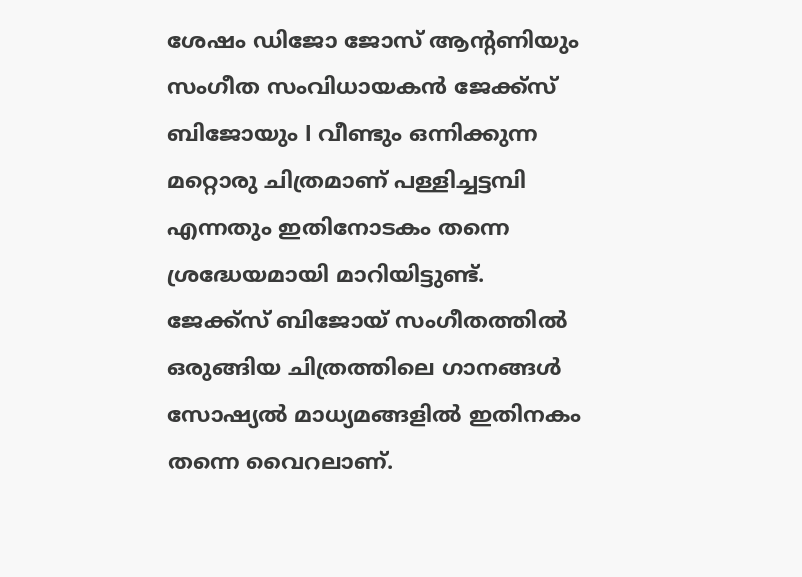ശേഷം ഡിജോ ജോസ് ആന്റണിയും സംഗീത സംവിധായകൻ ജേക്ക്സ് ബിജോയും l വീണ്ടും ഒന്നിക്കുന്ന മറ്റൊരു ചിത്രമാണ് പള്ളിച്ചട്ടമ്പി എന്നതും ഇതിനോടകം തന്നെ ശ്രദ്ധേയമായി മാറിയിട്ടുണ്ട്. ജേക്ക്സ് ബിജോയ് സംഗീതത്തിൽ ഒരുങ്ങിയ ചിത്രത്തിലെ ഗാനങ്ങൾ സോഷ്യൽ മാധ്യമങ്ങളിൽ ഇതിനകം തന്നെ വൈറലാണ്.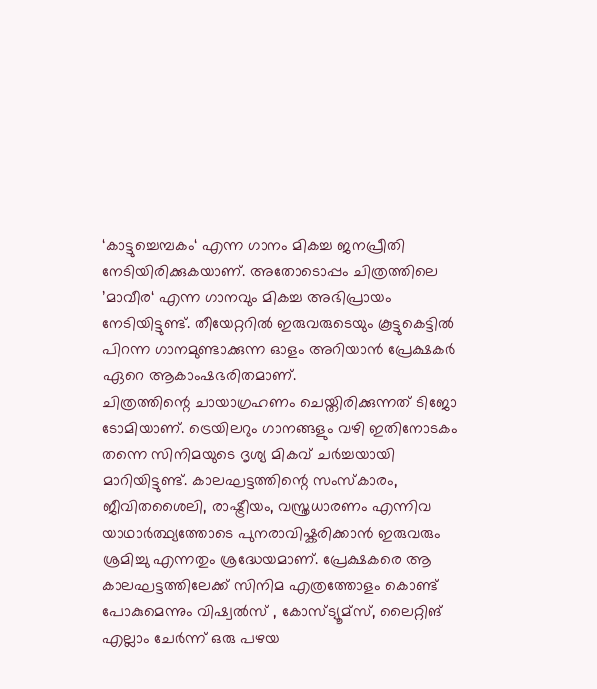‘കാട്ടുച്ചെമ്പകം‘ എന്ന ഗാനം മികച്ച ജനപ്രീതി നേടിയിരിക്കുകയാണ്. അതോടൊപ്പം ചിത്രത്തിലെ ’മാവീര‘ എന്ന ഗാനവും മികച്ച അഭിപ്രായം നേടിയിട്ടുണ്ട്. തീയേറ്ററിൽ ഇരുവരുടെയും കൂട്ടുകെട്ടിൽ പിറന്ന ഗാനമുണ്ടാക്കുന്ന ഓളം അറിയാൻ പ്രേക്ഷകർ ഏറെ ആകാംഷഭരിതമാണ്.
ചിത്രത്തിന്റെ ചായാഗ്രഹണം ചെയ്തിരിക്കുന്നത് ടിജോ ടോമിയാണ്. ട്രെയിലറും ഗാനങ്ങളും വഴി ഇതിനോടകം തന്നെ സിനിമയുടെ ദൃശ്യ മികവ് ചർച്ചയായി മാറിയിട്ടുണ്ട്. കാലഘട്ടത്തിന്റെ സംസ്കാരം, ജീവിതശൈലി, രാഷ്ട്രീയം, വസ്ത്രധാരണം എന്നിവ യാഥാർത്ഥ്യത്തോടെ പുനരാവിഷ്കരിക്കാൻ ഇരുവരും ശ്രമിച്ചു എന്നതും ശ്രദ്ധേയമാണ്. പ്രേക്ഷകരെ ആ കാലഘട്ടത്തിലേക്ക് സിനിമ എത്രത്തോളം കൊണ്ട് പോകുമെന്നും വിഷ്വൽസ് , കോസ്ട്യൂമ്സ്, ലൈറ്റിങ് എല്ലാം ചേർന്ന് ഒരു പഴയ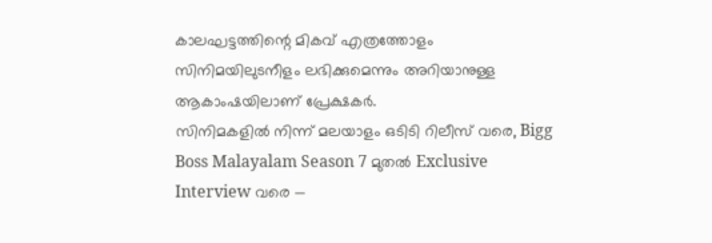കാലഘട്ടത്തിന്റെ മികവ് എത്രത്തോളം സിനിമയിലുടനീളം ലഭിക്കുമെന്നും അറിയാനുള്ള ആകാംഷയിലാണ് പ്രേക്ഷകർ.
സിനിമകളിൽ നിന്ന് മലയാളം ഒടിടി റിലീസ് വരെ, Bigg Boss Malayalam Season 7 മുതൽ Exclusive Interview വരെ —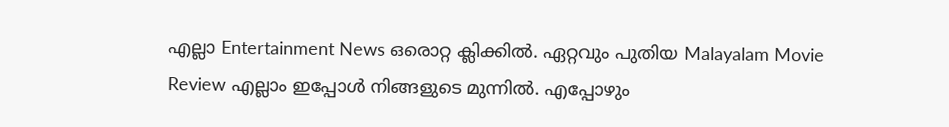എല്ലാ Entertainment News ഒരൊറ്റ ക്ലിക്കിൽ. ഏറ്റവും പുതിയ Malayalam Movie Review എല്ലാം ഇപ്പോൾ നിങ്ങളുടെ മുന്നിൽ. എപ്പോഴും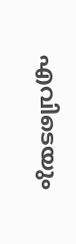എവിടെയും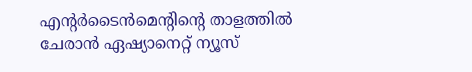എന്റർടൈൻമെന്റിന്റെ താളത്തിൽ ചേരാൻ ഏഷ്യാനെറ്റ് ന്യൂസ്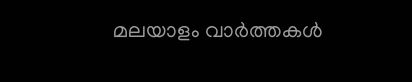മലയാളം വാർത്തകൾ